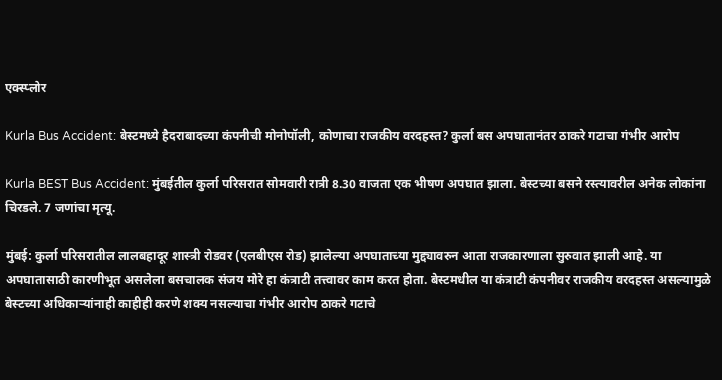एक्स्प्लोर

Kurla Bus Accident: बेस्टमध्ये हैदराबादच्या कंपनीची मोनोपॉली, कोणाचा राजकीय वरदहस्त? कुर्ला बस अपघातानंतर ठाकरे गटाचा गंभीर आरोप

Kurla BEST Bus Accident: मुंबईतील कुर्ला परिसरात सोमवारी रात्री 8.30 वाजता एक भीषण अपघात झाला. बेस्टच्या बसने रस्त्यावरील अनेक लोकांना चिरडले. 7 जणांचा मृत्यू.

मुंबई: कुर्ला परिसरातील लालबहादूर शास्त्री रोडवर (एलबीएस रोड) झालेल्या अपघाताच्या मुद्द्यावरुन आता राजकारणाला सुरुवात झाली आहे. या अपघातासाठी कारणीभूत असलेला बसचालक संजय मोरे हा कंत्राटी तत्त्वावर काम करत होता. बेस्टमधील या कंत्राटी कंपनीवर राजकीय वरदहस्त असल्यामुळे बेस्टच्या अधिकाऱ्यांनाही काहीही करणे शक्य नसल्याचा गंभीर आरोप ठाकरे गटाचे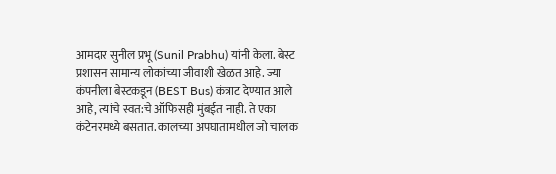आमदार सुनील प्रभू (Sunil Prabhu) यांनी केला. बेस्ट प्रशासन सामान्य लोकांच्या जीवाशी खेळत आहे. ज्या कंपनीला बेस्टकडून (BEST Bus) कंत्राट देण्यात आले आहे, त्यांचे स्वत:चे ऑफिसही मुंबईत नाही. ते एका कंटेनरमध्ये बसतात. कालच्या अपघातामधील जो चालक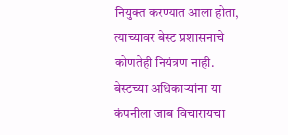नियुक्त करण्यात आला होता, त्याच्यावर बेस्ट प्रशासनाचे कोणतेही नियंत्रण नाही. बेस्टच्या अधिकाऱ्यांना या कंपनीला जाब विचारायचा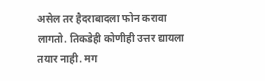असेल तर हैदराबादला फोन करावा लागतो. तिकडेही कोणीही उत्तर द्यायला तयार नाही. मग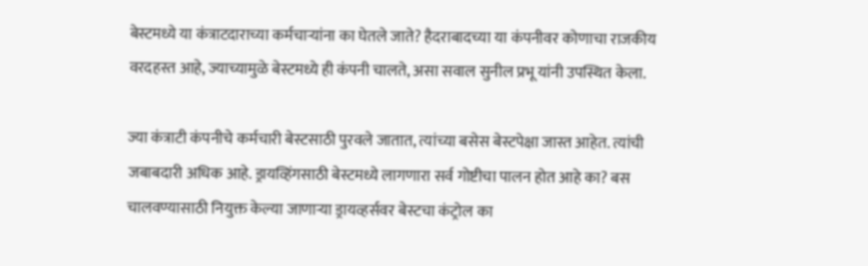बेस्टमध्ये या कंत्राटदाराच्या कर्मचाऱ्यांना का घेतले जाते? हैदराबादच्या या कंपनीवर कोणाचा राजकीय वरदहस्त आहे, ज्याच्यामुळे बेस्टमध्ये ही कंपनी चालते, असा सवाल सुनील प्रभू यांनी उपस्थित केला.

ज्या कंत्राटी कंपनीचे कर्मचारी बेस्टसाठी पुरवले जातात, त्यांच्या बसेस बेस्टपेक्षा जास्त आहेत. त्यांची जबाबदारी अधिक आहे. ड्रायव्हिंगसाठी बेस्टमध्ये लागणारा सर्व गोष्टीचा पालन होत आहे का? बस चालवण्यासाठी नियुक्त केल्या जाणाऱ्या ड्रायव्हर्सवर बेस्टचा कंट्रोल का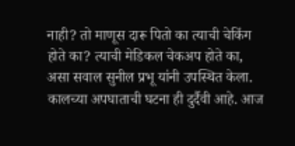नाही? तो माणूस दारू पितो का त्याची चेकिंग होते का? त्याची मेडिकल चेकअप होते का, असा सवाल सुनील प्रभू यांनी उपस्थित केला. कालच्या अपघाताची घटना ही दुर्दैवी आहे. आज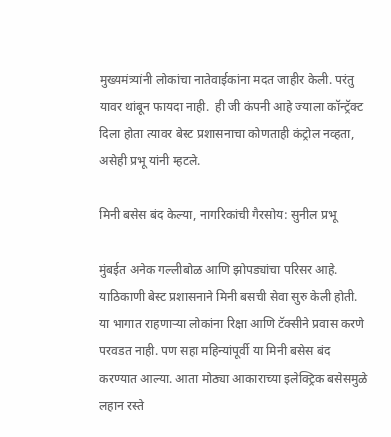मुख्यमंत्र्यांनी लोकांचा नातेवाईकांना मदत जाहीर केली. परंतु यावर थांबून फायदा नाही.  ही जी कंपनी आहे ज्याला कॉन्ट्रॅक्ट दिला होता त्यावर बेस्ट प्रशासनाचा कोणताही कंट्रोल नव्हता, असेही प्रभू यांनी म्हटले.

मिनी बसेस बंद केल्या, नागरिकांची गैरसोय: सुनील प्रभू

मुंबईत अनेक गल्लीबोळ आणि झोपड्यांचा परिसर आहे. याठिकाणी बेस्ट प्रशासनाने मिनी बसची सेवा सुरु केली होती. या भागात राहणाऱ्या लोकांना रिक्षा आणि टॅक्सीने प्रवास करणे परवडत नाही. पण सहा महिन्यांपूर्वी या मिनी बसेस बंद करण्यात आल्या. आता मोठ्या आकाराच्या इलेक्ट्रिक बसेसमुळे लहान रस्ते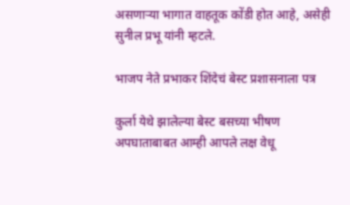असणाऱ्या भागात वाहतूक कोंडी होत आहे, असेही सुनील प्रभू यांनी म्हटले.

भाजप नेते प्रभाकर शिंदेचं बेस्ट प्रशासनाला पत्र

कुर्ला येथे झालेल्या बेस्ट बसच्या भीषण अपघाताबाबत आम्ही आपले लक्ष वेधू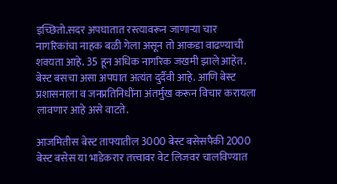इच्छितो.सदर अपघातात रस्त्यावरून जाणाऱ्या चार नागरिकांचा नाहक बळी गेला असून तो आकडा वाढण्याची शक्यता आहे. 35 हून अधिक नागरिक जखमी झाले आहेत. बेस्ट बसचा असा अपघात अत्यंत दुर्दैवी आहे. आणि बेस्ट प्रशासनाला व जनप्रतिनिधींना अंतर्मुख करून विचार करायला लावणार आहे असे वाटते.

आजमितीस बेस्ट ताफ्यातील 3000 बेस्ट बसेसपैकी 2000 बेस्ट बसेस या भाडेकरार तत्त्वावर वेट लिजवर चालविण्यात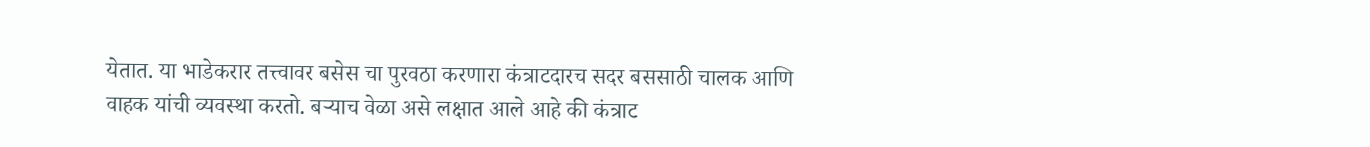येतात. या भाडेकरार तत्त्वावर बसेस चा पुरवठा करणारा कंत्राटदारच सदर बससाठी चालक आणि वाहक यांची व्यवस्था करतो. बऱ्याच वेळा असे लक्षात आले आहे की कंत्राट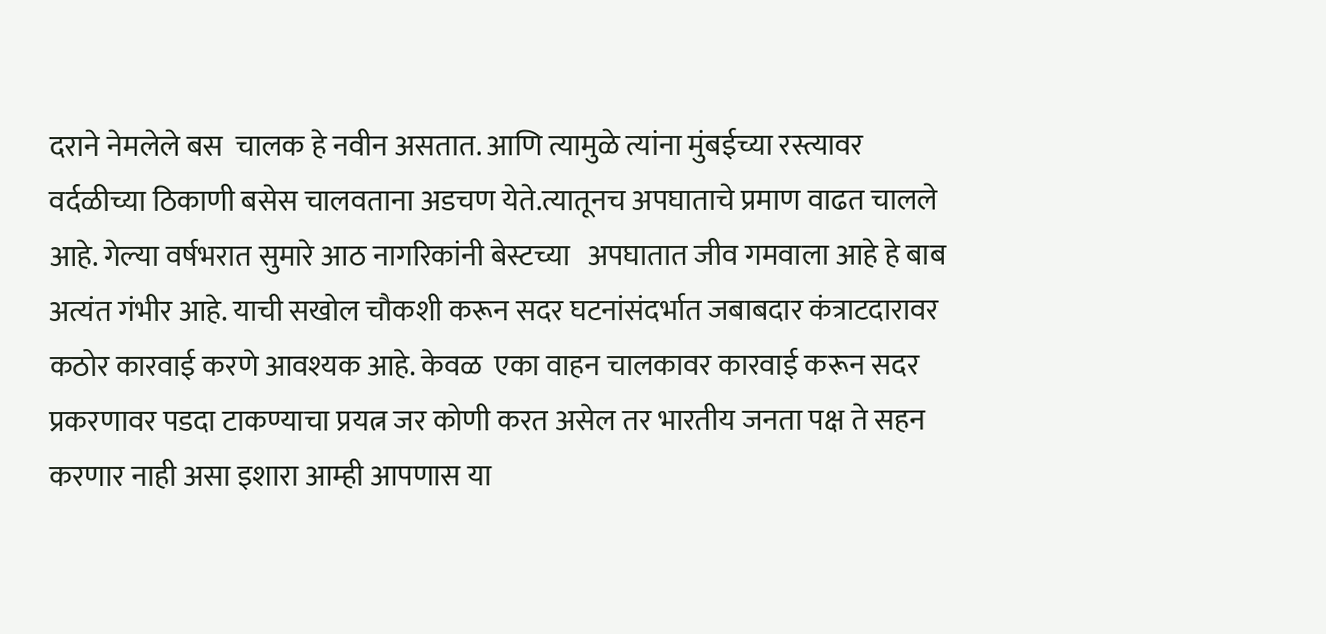दराने नेमलेले बस  चालक हे नवीन असतात. आणि त्यामुळे त्यांना मुंबईच्या रस्त्यावर वर्दळीच्या ठिकाणी बसेस चालवताना अडचण येते.त्यातूनच अपघाताचे प्रमाण वाढत चालले आहे. गेल्या वर्षभरात सुमारे आठ नागरिकांनी बेस्टच्या   अपघातात जीव गमवाला आहे हे बाब अत्यंत गंभीर आहे. याची सखोल चौकशी करून सदर घटनांसंदर्भात जबाबदार कंत्राटदारावर कठोर कारवाई करणे आवश्यक आहे. केवळ  एका वाहन चालकावर कारवाई करून सदर प्रकरणावर पडदा टाकण्याचा प्रयत्न जर कोणी करत असेल तर भारतीय जनता पक्ष ते सहन करणार नाही असा इशारा आम्ही आपणास या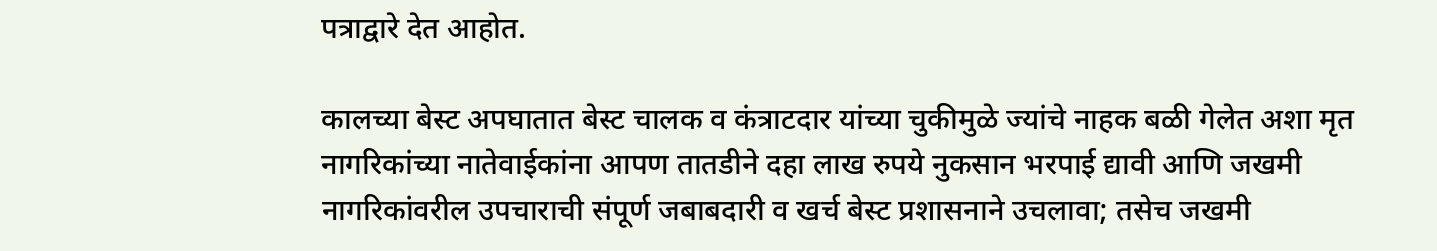पत्राद्वारे देत आहोत.

कालच्या बेस्ट अपघातात बेस्ट चालक व कंत्राटदार यांच्या चुकीमुळे ज्यांचे नाहक बळी गेलेत अशा मृत नागरिकांच्या नातेवाईकांना आपण तातडीने दहा लाख रुपये नुकसान भरपाई द्यावी आणि जखमी नागरिकांवरील उपचाराची संपूर्ण जबाबदारी व खर्च बेस्ट प्रशासनाने उचलावा; तसेच जखमी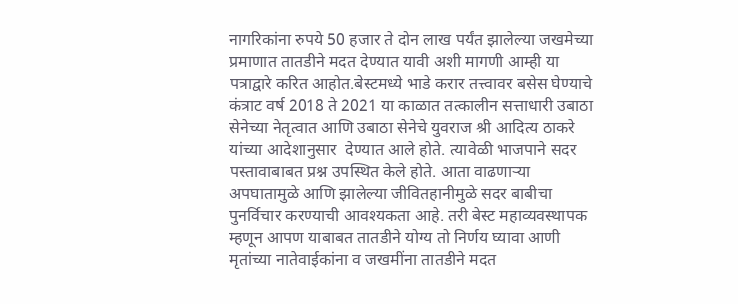नागरिकांना रुपये 50 हजार ते दोन लाख पर्यंत झालेल्या जखमेच्या प्रमाणात तातडीने मदत देण्यात यावी अशी मागणी आम्ही या पत्राद्वारे करित आहोत.बेस्टमध्ये भाडे करार तत्त्वावर बसेस घेण्याचे कंत्राट वर्ष 2018 ते 2021 या काळात तत्कालीन सत्ताधारी उबाठा सेनेच्या नेतृत्वात आणि उबाठा सेनेचे युवराज श्री आदित्य ठाकरे यांच्या आदेशानुसार  देण्यात आले होते. त्यावेळी भाजपाने सदर पस्तावाबाबत प्रश्न उपस्थित केले होते. आता वाढणाऱ्या अपघातामुळे आणि झालेल्या जीवितहानीमुळे सदर बाबीचा पुनर्विचार करण्याची आवश्यकता आहे. तरी बेस्ट महाव्यवस्थापक म्हणून आपण याबाबत तातडीने योग्य तो निर्णय घ्यावा आणी मृतांच्या नातेवाईकांना व जखमींना तातडीने मदत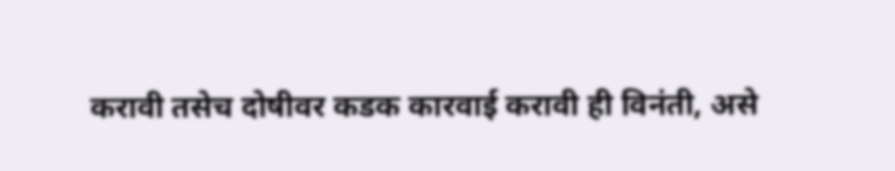करावी तसेच दोषीवर कडक कारवाई करावी ही विनंती, असे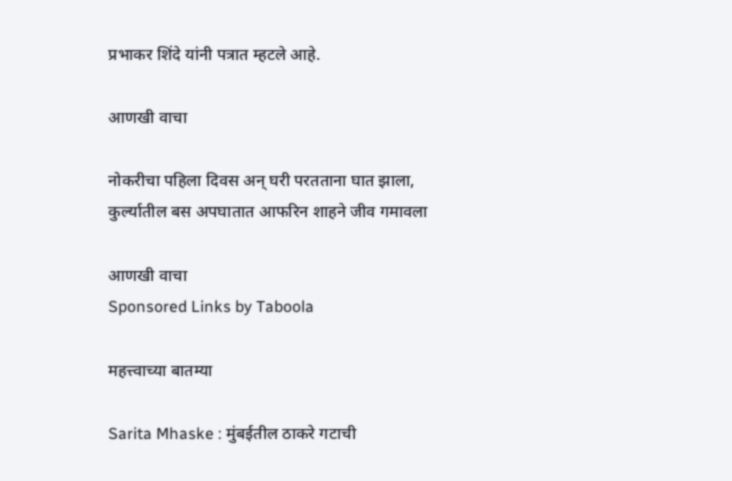प्रभाकर शिंदे यांनी पत्रात म्हटले आहे.

आणखी वाचा

नोकरीचा पहिला दिवस अन् घरी परतताना घात झाला, कुर्ल्यातील बस अपघातात आफरिन शाहने जीव गमावला

आणखी वाचा
Sponsored Links by Taboola

महत्त्वाच्या बातम्या

Sarita Mhaske : मुंबईतील ठाकरे गटाची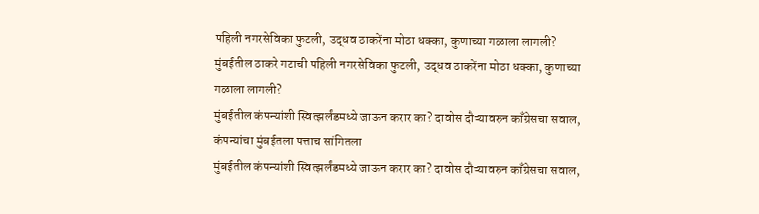पहिली नगरसेविका फुटली, उद्धव ठाकरेंना मोठा धक्का, कुणाच्या गळाला लागली?
मुंबईतील ठाकरे गटाची पहिली नगरसेविका फुटली, उद्धव ठाकरेंना मोठा धक्का, कुणाच्या गळाला लागली?
मुंबईतील कंपन्यांशी स्वित्झर्लंडमध्ये जाऊन करार का? दावोस दौऱ्यावरुन काँग्रेसचा सवाल, कंपन्यांचा मुंबईतला पत्ताच सांगितला
मुंबईतील कंपन्यांशी स्वित्झर्लंडमध्ये जाऊन करार का? दावोस दौऱ्यावरुन काँग्रेसचा सवाल,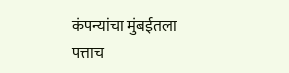कंपन्यांचा मुंबईतला पत्ताच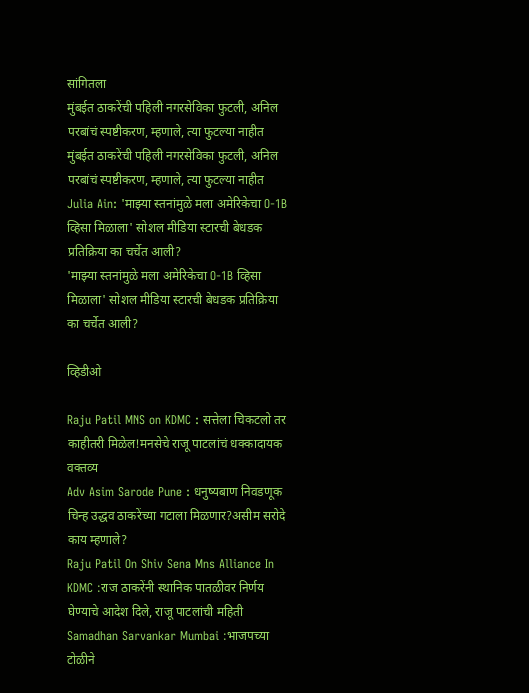सांगितला
मुंबईत ठाकरेंची पहिली नगरसेविका फुटली, अनिल परबांचं स्पष्टीकरण, म्हणाले, त्या फुटल्या नाहीत
मुंबईत ठाकरेंची पहिली नगरसेविका फुटली, अनिल परबांचं स्पष्टीकरण, म्हणाले, त्या फुटल्या नाहीत
Julia Ain: 'माझ्या स्तनांमुळे मला अमेरिकेचा O-1B व्हिसा मिळाला' सोशल मीडिया स्टारची बेधडक प्रतिक्रिया का चर्चेत आली?
'माझ्या स्तनांमुळे मला अमेरिकेचा O-1B व्हिसा मिळाला' सोशल मीडिया स्टारची बेधडक प्रतिक्रिया का चर्चेत आली?

व्हिडीओ

Raju Patil MNS on KDMC : सत्तेला चिकटलो तर काहीतरी मिळेल!मनसेचे राजू पाटलांचं धक्कादायक वक्तव्य
Adv Asim Sarode Pune : धनुष्यबाण निवडणूक चिन्ह उद्धव ठाकरेंच्या गटाला मिळणार?असीम सरोदे काय म्हणाले?
Raju Patil On Shiv Sena Mns Alliance In KDMC :राज ठाकरेंनी स्थानिक पातळीवर निर्णय घेण्याचे आदेश दिले, राजू पाटलांची महिती
Samadhan Sarvankar Mumbai :भाजपच्या टोळीने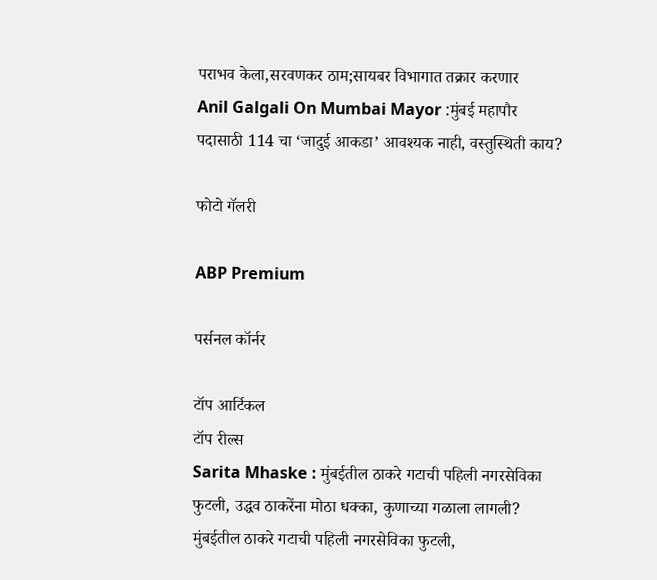पराभव केला,सरवणकर ठाम;सायबर विभागात तक्रार करणार
Anil Galgali On Mumbai Mayor :मुंबई महापौर पदासाठी 114 चा ‘जादुई आकडा’ आवश्यक नाही, वस्तुस्थिती काय?

फोटो गॅलरी

ABP Premium

पर्सनल कॉर्नर

टॉप आर्टिकल
टॉप रील्स
Sarita Mhaske : मुंबईतील ठाकरे गटाची पहिली नगरसेविका फुटली, उद्धव ठाकरेंना मोठा धक्का, कुणाच्या गळाला लागली?
मुंबईतील ठाकरे गटाची पहिली नगरसेविका फुटली,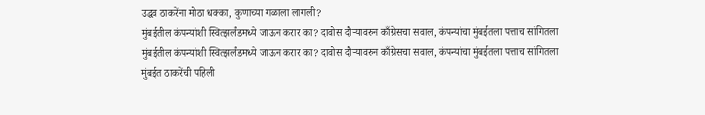उद्धव ठाकरेंना मोठा धक्का, कुणाच्या गळाला लागली?
मुंबईतील कंपन्यांशी स्वित्झर्लंडमध्ये जाऊन करार का? दावोस दौऱ्यावरुन काँग्रेसचा सवाल, कंपन्यांचा मुंबईतला पत्ताच सांगितला
मुंबईतील कंपन्यांशी स्वित्झर्लंडमध्ये जाऊन करार का? दावोस दौऱ्यावरुन काँग्रेसचा सवाल, कंपन्यांचा मुंबईतला पत्ताच सांगितला
मुंबईत ठाकरेंची पहिली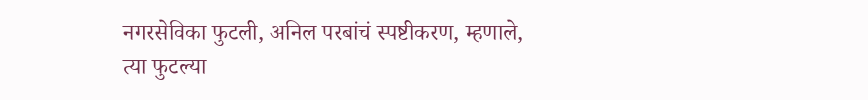नगरसेविका फुटली, अनिल परबांचं स्पष्टीकरण, म्हणाले, त्या फुटल्या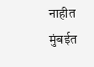नाहीत
मुंबईत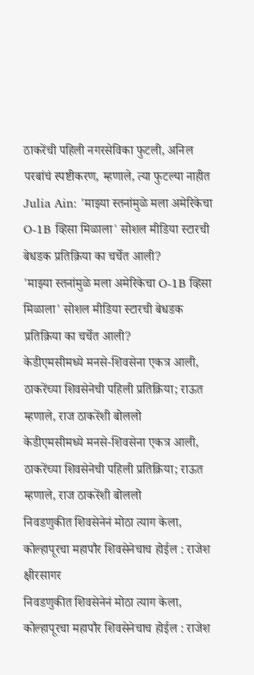ठाकरेंची पहिली नगरसेविका फुटली, अनिल परबांचं स्पष्टीकरण, म्हणाले, त्या फुटल्या नाहीत
Julia Ain: 'माझ्या स्तनांमुळे मला अमेरिकेचा O-1B व्हिसा मिळाला' सोशल मीडिया स्टारची बेधडक प्रतिक्रिया का चर्चेत आली?
'माझ्या स्तनांमुळे मला अमेरिकेचा O-1B व्हिसा मिळाला' सोशल मीडिया स्टारची बेधडक प्रतिक्रिया का चर्चेत आली?
केडीएमसीमध्ये मनसे-शिवसेना एकत्र आली, ठाकरेंच्या शिवसेनेची पहिली प्रतिक्रिया; राऊत म्हणाले, राज ठाकरेंशी बोललो
केडीएमसीमध्ये मनसे-शिवसेना एकत्र आली, ठाकरेंच्या शिवसेनेची पहिली प्रतिक्रिया; राऊत म्हणाले, राज ठाकरेंशी बोललो
निवडणुकीत शिवसेनेनं मोठा त्याग केला, कोल्हापूरचा महापौर शिवसेनेचाच होईल : राजेश क्षीरसागर
निवडणुकीत शिवसेनेनं मोठा त्याग केला, कोल्हापूरचा महापौर शिवसेनेचाच होईल : राजेश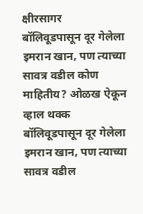क्षीरसागर
बॉलिवूडपासून दूर गेलेला इमरान खान, पण त्याच्या सावत्र वडील कोण माहितीय? ओळख ऐकून व्हाल थक्क
बॉलिवूडपासून दूर गेलेला इमरान खान, पण त्याच्या सावत्र वडील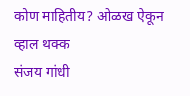कोण माहितीय? ओळख ऐकून व्हाल थक्क
संजय गांधी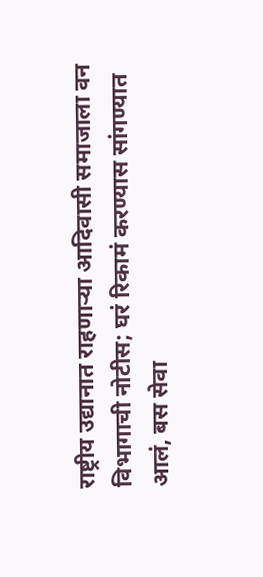राष्ट्रीय उद्यानात राहणाऱ्या आदिवासी समाजाला वन विभागाची नोटीस; घरं रिकामं करण्यास सांगण्यात आलं, बस सेवा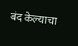बंद केल्याचा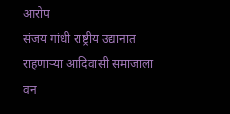आरोप
संजय गांधी राष्ट्रीय उद्यानात राहणाऱ्या आदिवासी समाजाला वन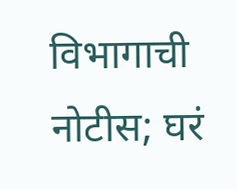विभागाची नोटीस; घरं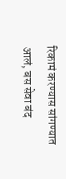रिकामं करण्यास सांगण्यात आलं, बस सेवा बंद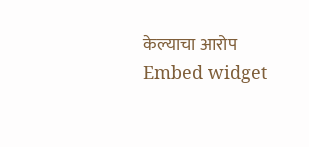केल्याचा आरोप
Embed widget